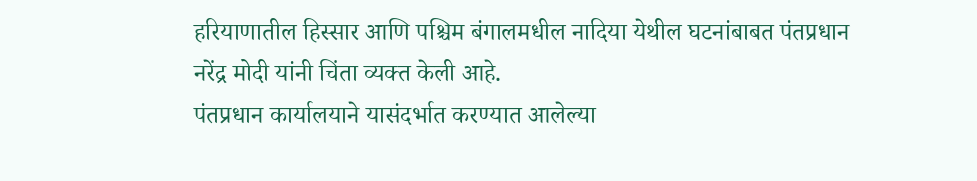हरियाणातील हिस्सार आणि पश्चिम बंगालमधील नादिया येथील घटनांबाबत पंतप्रधान नरेंद्र मोदी यांनी चिंता व्यक्त केली आहे.
पंतप्रधान कार्यालयाने यासंदर्भात करण्यात आलेल्या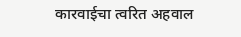कारवाईचा त्वरित अहवाल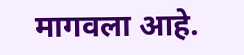मागवला आहे.